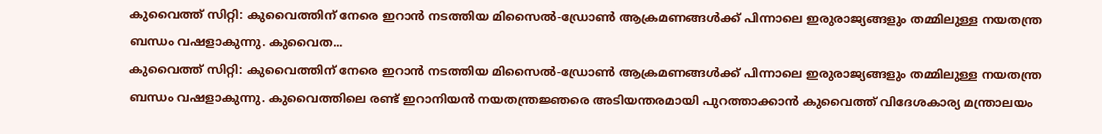കുവൈത്ത് സിറ്റി: കുവൈത്തിന് നേരെ ഇറാൻ നടത്തിയ മിസൈൽ-ഡ്രോൺ ആക്രമണങ്ങൾക്ക് പിന്നാലെ ഇരുരാജ്യങ്ങളും തമ്മിലുള്ള നയതന്ത്ര ബന്ധം വഷളാകുന്നു. കുവൈത...
കുവൈത്ത് സിറ്റി: കുവൈത്തിന് നേരെ ഇറാൻ നടത്തിയ മിസൈൽ-ഡ്രോൺ ആക്രമണങ്ങൾക്ക് പിന്നാലെ ഇരുരാജ്യങ്ങളും തമ്മിലുള്ള നയതന്ത്ര ബന്ധം വഷളാകുന്നു. കുവൈത്തിലെ രണ്ട് ഇറാനിയൻ നയതന്ത്രജ്ഞരെ അടിയന്തരമായി പുറത്താക്കാൻ കുവൈത്ത് വിദേശകാര്യ മന്ത്രാലയം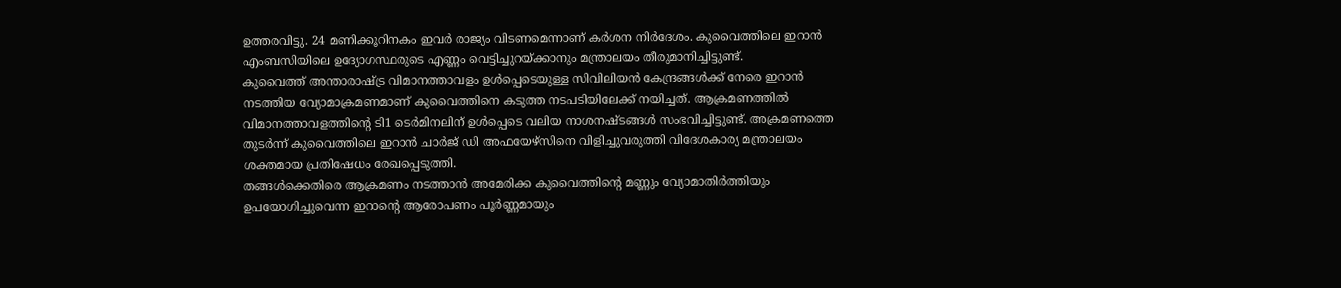ഉത്തരവിട്ടു. 24 മണിക്കൂറിനകം ഇവർ രാജ്യം വിടണമെന്നാണ് കർശന നിർദേശം. കുവൈത്തിലെ ഇറാൻ എംബസിയിലെ ഉദ്യോഗസ്ഥരുടെ എണ്ണം വെട്ടിച്ചുറയ്ക്കാനും മന്ത്രാലയം തീരുമാനിച്ചിട്ടുണ്ട്.
കുവൈത്ത് അന്താരാഷ്ട്ര വിമാനത്താവളം ഉൾപ്പെടെയുള്ള സിവിലിയൻ കേന്ദ്രങ്ങൾക്ക് നേരെ ഇറാൻ നടത്തിയ വ്യോമാക്രമണമാണ് കുവൈത്തിനെ കടുത്ത നടപടിയിലേക്ക് നയിച്ചത്. ആക്രമണത്തിൽ വിമാനത്താവളത്തിന്റെ ടി1 ടെർമിനലിന് ഉൾപ്പെടെ വലിയ നാശനഷ്ടങ്ങൾ സംഭവിച്ചിട്ടുണ്ട്. അക്രമണത്തെ തുടർന്ന് കുവൈത്തിലെ ഇറാൻ ചാർജ് ഡി അഫയേഴ്സിനെ വിളിച്ചുവരുത്തി വിദേശകാര്യ മന്ത്രാലയം ശക്തമായ പ്രതിഷേധം രേഖപ്പെടുത്തി.
തങ്ങൾക്കെതിരെ ആക്രമണം നടത്താൻ അമേരിക്ക കുവൈത്തിന്റെ മണ്ണും വ്യോമാതിർത്തിയും ഉപയോഗിച്ചുവെന്ന ഇറാന്റെ ആരോപണം പൂർണ്ണമായും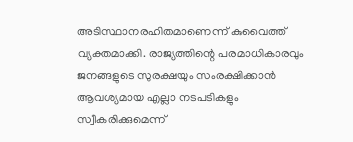അടിസ്ഥാനരഹിതമാണെന്ന് കുവൈത്ത് വ്യക്തമാക്കി. രാജ്യത്തിന്റെ പരമാധികാരവും ജനങ്ങളുടെ സുരക്ഷയും സംരക്ഷിക്കാൻ ആവശ്യമായ എല്ലാ നടപടികളും സ്വീകരിക്കുമെന്ന്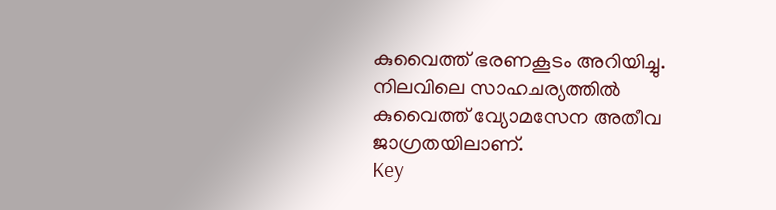കുവൈത്ത് ഭരണകൂടം അറിയിച്ചു. നിലവിലെ സാഹചര്യത്തിൽ കുവൈത്ത് വ്യോമസേന അതീവ ജാഗ്രതയിലാണ്.
Key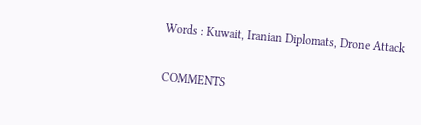Words : Kuwait, Iranian Diplomats, Drone Attack

COMMENTS